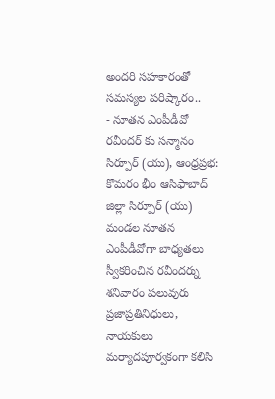అందరి సహకారంతో సమస్యల పరిష్కారం..
- నూతన ఎంపీడీవో రవీందర్ కు సన్మానం
సిర్పూర్ (యు), ఆంధ్రప్రభ: కొమరం భీం ఆసిఫాబాద్ జిల్లా సిర్పూర్ (యు) మండల నూతన ఎంపీడీవోగా బాధ్యతలు స్వీకరించిన రవీందర్ను శనివారం పలువురు ప్రజాప్రతినిధులు, నాయకులు మర్యాదపూర్వకంగా కలిసి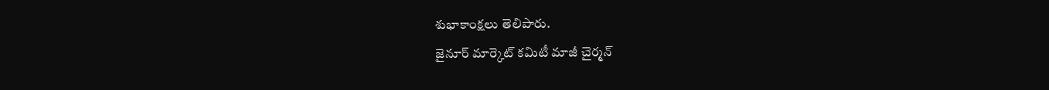శుభాకాంక్షలు తెలిపారు.
జైనూర్ మార్కెట్ కమిటీ మాజీ చైర్మన్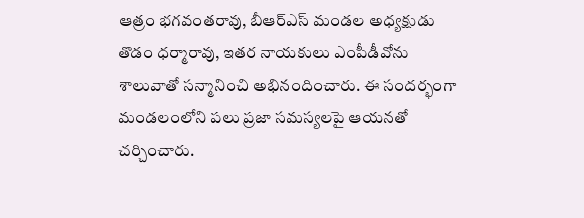ఆత్రం భగవంతరావు, బీఆర్ఎస్ మండల అధ్యక్షుడు తొడం ధర్మారావు, ఇతర నాయకులు ఎంపీడీవోను శాలువాతో సన్మానించి అభినందించారు. ఈ సందర్భంగా మండలంలోని పలు ప్రజా సమస్యలపై ఆయనతో చర్చించారు.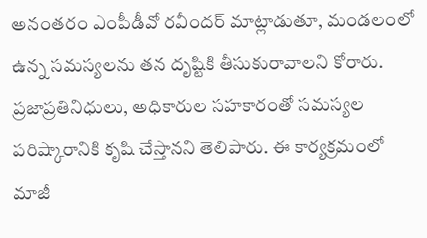అనంతరం ఎంపీడీవో రవీందర్ మాట్లాడుతూ, మండలంలో ఉన్న సమస్యలను తన దృష్టికి తీసుకురావాలని కోరారు. ప్రజాప్రతినిధులు, అధికారుల సహకారంతో సమస్యల పరిష్కారానికి కృషి చేస్తానని తెలిపారు. ఈ కార్యక్రమంలో మాజీ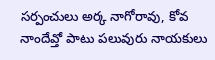సర్పంచులు అర్క నాగోరావు, కోవ నాందేవ్తో పాటు పలువురు నాయకులు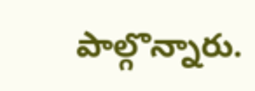పాల్గొన్నారు.